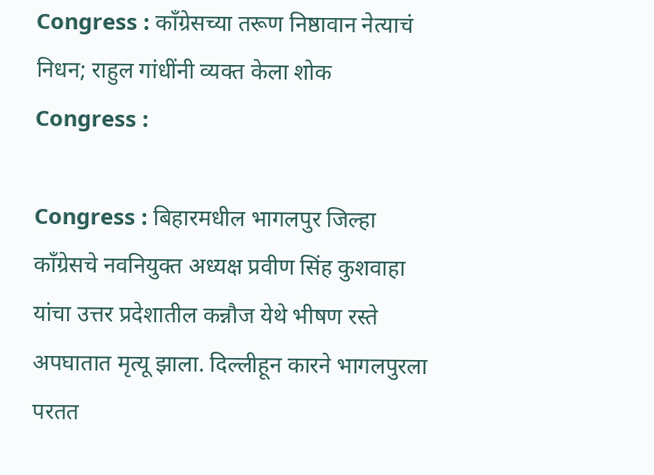Congress : कॉंग्रेसच्या तरूण निष्ठावान नेत्याचं निधन; राहुल गांधींनी व्यक्त केला शोक
Congress :

Congress : बिहारमधील भागलपुर जिल्हा काँग्रेसचे नवनियुक्त अध्यक्ष प्रवीण सिंह कुशवाहा यांचा उत्तर प्रदेशातील कन्नौज येथे भीषण रस्ते अपघातात मृत्यू झाला. दिल्लीहून कारने भागलपुरला परतत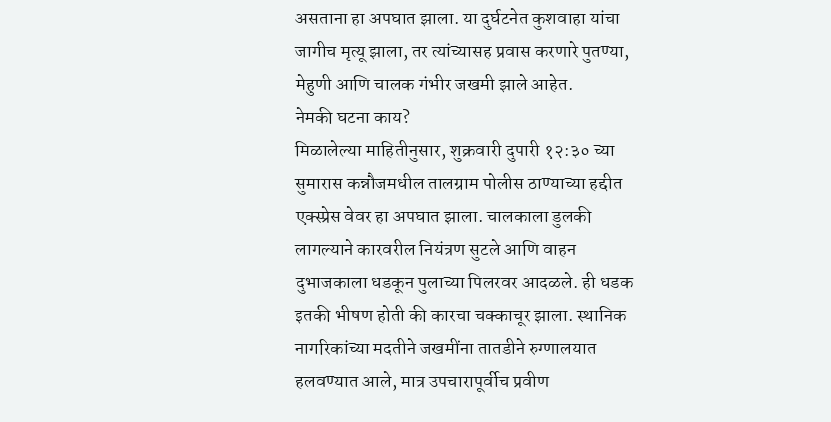असताना हा अपघात झाला. या दुर्घटनेत कुशवाहा यांचा जागीच मृत्यू झाला, तर त्यांच्यासह प्रवास करणारे पुतण्या, मेहुणी आणि चालक गंभीर जखमी झाले आहेत.
नेमकी घटना काय?
मिळालेल्या माहितीनुसार, शुक्रवारी दुपारी १२:३० च्या सुमारास कन्नौजमधील तालग्राम पोलीस ठाण्याच्या हद्दीत एक्स्प्रेस वेवर हा अपघात झाला. चालकाला डुलकी लागल्याने कारवरील नियंत्रण सुटले आणि वाहन दुभाजकाला धडकून पुलाच्या पिलरवर आदळले. ही धडक इतकी भीषण होती की कारचा चक्काचूर झाला. स्थानिक नागरिकांच्या मदतीने जखमींना तातडीने रुग्णालयात हलवण्यात आले, मात्र उपचारापूर्वीच प्रवीण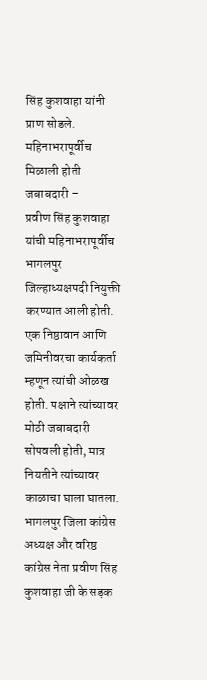सिंह कुशवाहा यांनी प्राण सोडले.
महिनाभरापूर्वीच मिळाली होती जबाबदारी –
प्रवीण सिंह कुशवाहा यांची महिनाभरापूर्वीच भागलपुर जिल्हाध्यक्षपदी नियुक्ती करण्यात आली होती. एक निष्ठावान आणि जमिनीवरचा कार्यकर्ता म्हणून त्यांची ओळख होती. पक्षाने त्यांच्यावर मोठी जबाबदारी सोपवली होती, मात्र नियतीने त्यांच्यावर काळाचा घाला घातला.
भागलपुर जिला कांग्रेस अध्यक्ष और वरिष्ठ कांग्रेस नेता प्रवीण सिंह कुशवाहा जी के सड़क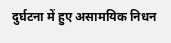दुर्घटना में हुए असामयिक निधन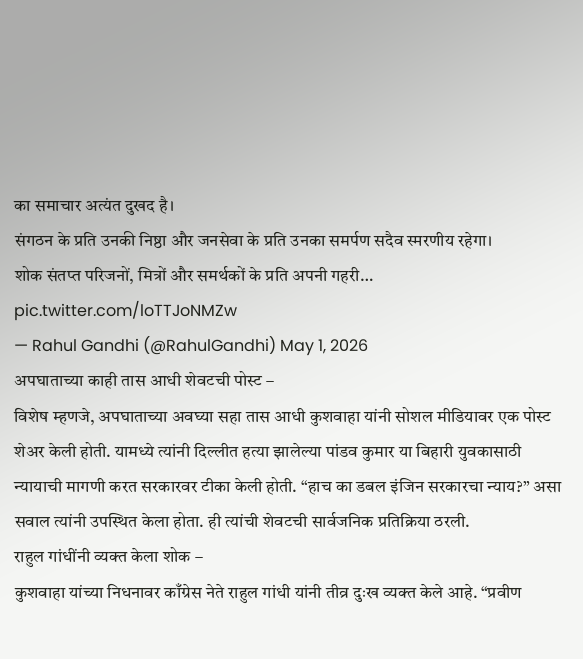का समाचार अत्यंत दुखद है।
संगठन के प्रति उनकी निष्ठा और जनसेवा के प्रति उनका समर्पण सदैव स्मरणीय रहेगा।
शोक संतप्त परिजनों, मित्रों और समर्थकों के प्रति अपनी गहरी… pic.twitter.com/loTTJoNMZw
— Rahul Gandhi (@RahulGandhi) May 1, 2026
अपघाताच्या काही तास आधी शेवटची पोस्ट –
विशेष म्हणजे, अपघाताच्या अवघ्या सहा तास आधी कुशवाहा यांनी सोशल मीडियावर एक पोस्ट शेअर केली होती. यामध्ये त्यांनी दिल्लीत हत्या झालेल्या पांडव कुमार या बिहारी युवकासाठी न्यायाची मागणी करत सरकारवर टीका केली होती. “हाच का डबल इंजिन सरकारचा न्याय?” असा सवाल त्यांनी उपस्थित केला होता. ही त्यांची शेवटची सार्वजनिक प्रतिक्रिया ठरली.
राहुल गांधींनी व्यक्त केला शोक –
कुशवाहा यांच्या निधनावर काँग्रेस नेते राहुल गांधी यांनी तीव्र दुःख व्यक्त केले आहे. “प्रवीण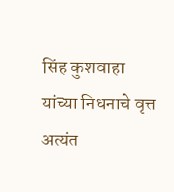सिंह कुशवाहा यांच्या निधनाचे वृत्त अत्यंत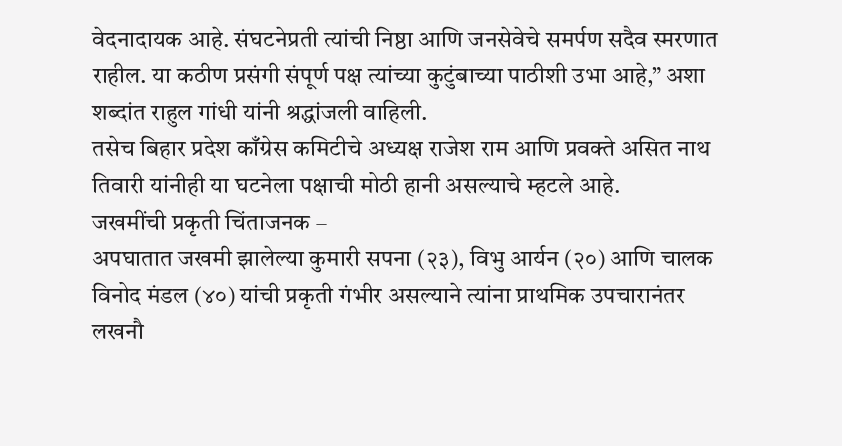वेदनादायक आहे. संघटनेप्रती त्यांची निष्ठा आणि जनसेवेचे समर्पण सदैव स्मरणात राहील. या कठीण प्रसंगी संपूर्ण पक्ष त्यांच्या कुटुंबाच्या पाठीशी उभा आहे,” अशा शब्दांत राहुल गांधी यांनी श्रद्धांजली वाहिली.
तसेच बिहार प्रदेश काँग्रेस कमिटीचे अध्यक्ष राजेश राम आणि प्रवक्ते असित नाथ तिवारी यांनीही या घटनेला पक्षाची मोठी हानी असल्याचे म्हटले आहे.
जखमींची प्रकृती चिंताजनक –
अपघातात जखमी झालेल्या कुमारी सपना (२३), विभु आर्यन (२०) आणि चालक विनोद मंडल (४०) यांची प्रकृती गंभीर असल्याने त्यांना प्राथमिक उपचारानंतर लखनौ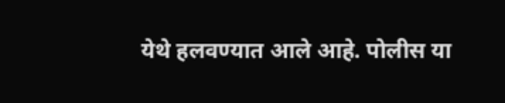येथे हलवण्यात आले आहे. पोलीस या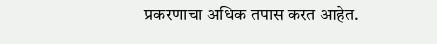प्रकरणाचा अधिक तपास करत आहेत.